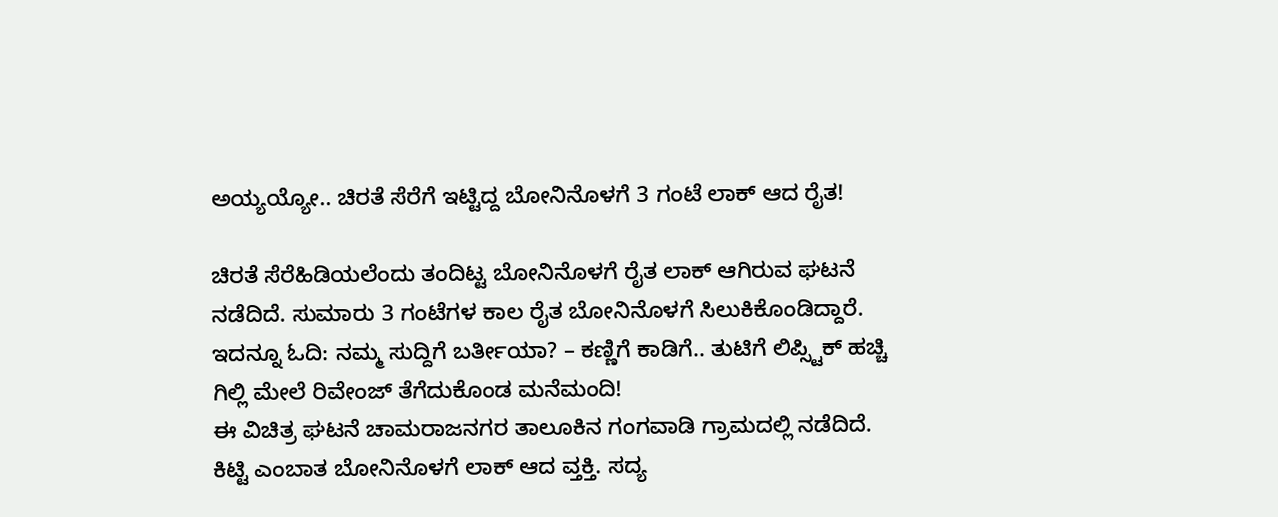ಅಯ್ಯಯ್ಯೋ.. ಚಿರತೆ ಸೆರೆಗೆ ಇಟ್ಟಿದ್ದ ಬೋನಿನೊಳಗೆ 3 ಗಂಟೆ ಲಾಕ್ ಆದ ರೈತ!

ಚಿರತೆ ಸೆರೆಹಿಡಿಯಲೆಂದು ತಂದಿಟ್ಟ ಬೋನಿನೊಳಗೆ ರೈತ ಲಾಕ್ ಆಗಿರುವ ಘಟನೆ ನಡೆದಿದೆ. ಸುಮಾರು 3 ಗಂಟೆಗಳ ಕಾಲ ರೈತ ಬೋನಿನೊಳಗೆ ಸಿಲುಕಿಕೊಂಡಿದ್ದಾರೆ.
ಇದನ್ನೂ ಓದಿ: ನಮ್ಮ ಸುದ್ದಿಗೆ ಬರ್ತೀಯಾ? – ಕಣ್ಣಿಗೆ ಕಾಡಿಗೆ.. ತುಟಿಗೆ ಲಿಪ್ಸ್ಟಿಕ್ ಹಚ್ಚಿ ಗಿಲ್ಲಿ ಮೇಲೆ ರಿವೇಂಜ್ ತೆಗೆದುಕೊಂಡ ಮನೆಮಂದಿ!
ಈ ವಿಚಿತ್ರ ಘಟನೆ ಚಾಮರಾಜನಗರ ತಾಲೂಕಿನ ಗಂಗವಾಡಿ ಗ್ರಾಮದಲ್ಲಿ ನಡೆದಿದೆ. ಕಿಟ್ಟಿ ಎಂಬಾತ ಬೋನಿನೊಳಗೆ ಲಾಕ್ ಆದ ವ್ತಕ್ತಿ. ಸದ್ಯ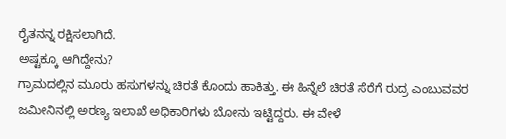ರೈತನನ್ನ ರಕ್ಷಿಸಲಾಗಿದೆ.
ಅಷ್ಟಕ್ಕೂ ಆಗಿದ್ದೇನು?
ಗ್ರಾಮದಲ್ಲಿನ ಮೂರು ಹಸುಗಳನ್ನು ಚಿರತೆ ಕೊಂದು ಹಾಕಿತ್ತು. ಈ ಹಿನ್ನೆಲೆ ಚಿರತೆ ಸೆರೆಗೆ ರುದ್ರ ಎಂಬುವವರ ಜಮೀನಿನಲ್ಲಿ ಅರಣ್ಯ ಇಲಾಖೆ ಅಧಿಕಾರಿಗಳು ಬೋನು ಇಟ್ಟಿದ್ದರು. ಈ ವೇಳೆ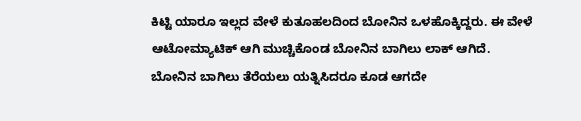ಕಿಟ್ಟಿ ಯಾರೂ ಇಲ್ಲದ ವೇಳೆ ಕುತೂಹಲದಿಂದ ಬೋನಿನ ಒಳಹೊಕ್ಕಿದ್ದರು. ಈ ವೇಳೆ ಆಟೋಮ್ಯಾಟಿಕ್ ಆಗಿ ಮುಚ್ಚಿಕೊಂಡ ಬೋನಿನ ಬಾಗಿಲು ಲಾಕ್ ಆಗಿದೆ.
ಬೋನಿನ ಬಾಗಿಲು ತೆರೆಯಲು ಯತ್ನಿಸಿದರೂ ಕೂಡ ಆಗದೇ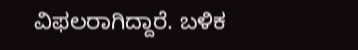ವಿಫಲರಾಗಿದ್ದಾರೆ. ಬಳಿಕ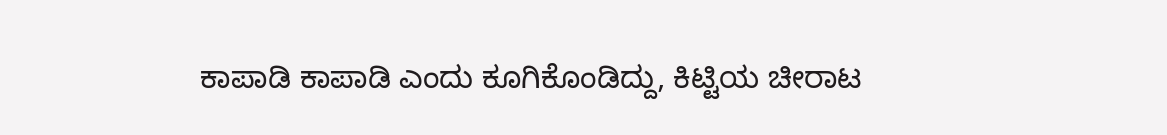ಕಾಪಾಡಿ ಕಾಪಾಡಿ ಎಂದು ಕೂಗಿಕೊಂಡಿದ್ದು, ಕಿಟ್ಟಿಯ ಚೀರಾಟ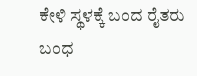ಕೇಳಿ ಸ್ಥಳಕ್ಕೆ ಬಂದ ರೈತರು ಬಂಧ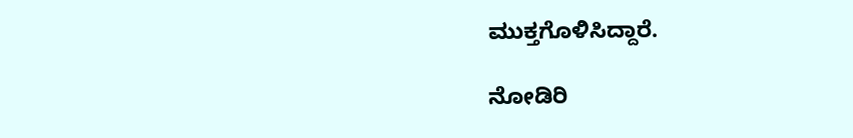ಮುಕ್ತಗೊಳಿಸಿದ್ದಾರೆ.

ನೋಡಿರಿ